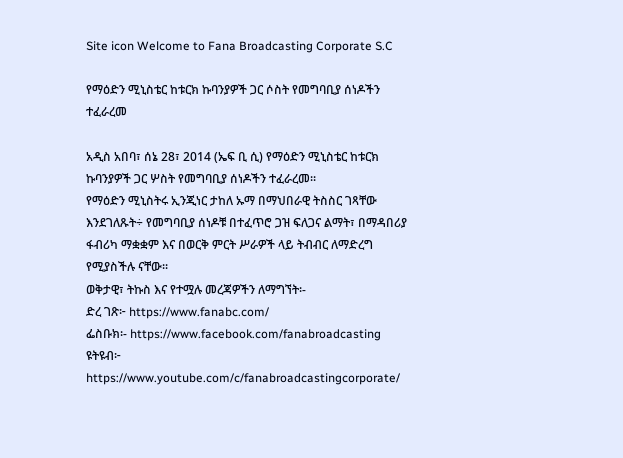Site icon Welcome to Fana Broadcasting Corporate S.C

የማዕድን ሚኒስቴር ከቱርክ ኩባንያዎች ጋር ሶስት የመግባቢያ ሰነዶችን ተፈራረመ

አዲስ አበባ፣ ሰኔ 28፣ 2014 (ኤፍ ቢ ሲ) የማዕድን ሚኒስቴር ከቱርክ ኩባንያዎች ጋር ሦስት የመግባቢያ ሰነዶችን ተፈራረመ፡፡
የማዕድን ሚኒስትሩ ኢንጂነር ታከለ ኡማ በማህበራዊ ትስስር ገጻቸው እንደገለጹት÷ የመግባቢያ ሰነዶቹ በተፈጥሮ ጋዝ ፍለጋና ልማት፣ በማዳበሪያ ፋብሪካ ማቋቋም እና በወርቅ ምርት ሥራዎች ላይ ትብብር ለማድረግ የሚያስችሉ ናቸው፡፡
ወቅታዊ፣ ትኩስ እና የተሟሉ መረጃዎችን ለማግኘት፡-
ድረ ገጽ፦ https://www.fanabc.com/
ፌስቡክ፡- https://www.facebook.com/fanabroadcasting
ዩትዩብ፦ https://www.youtube.com/c/fanabroadcastingcorporate/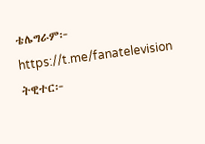ቴሌግራም፦ https://t.me/fanatelevision
ትዊተር፦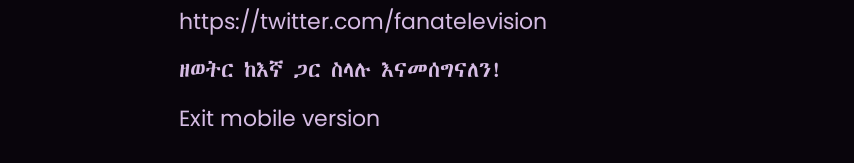https://twitter.com/fanatelevision
ዘወትር ከእኛ ጋር ስላሉ እናመሰግናለን!
Exit mobile version